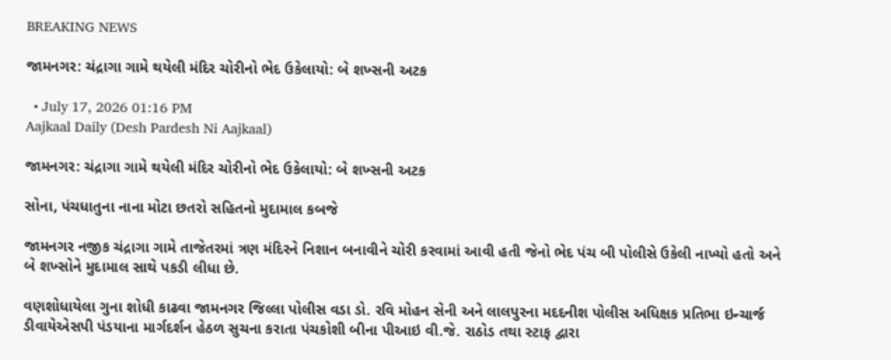BREAKING NEWS

જામનગર: ચંદ્રાગા ગામે થયેલી મંદિર ચોરીનો ભેદ ઉકેલાયો: બે શખ્સની અટક

  • July 17, 2026 01:16 PM
Aajkaal Daily (Desh Pardesh Ni Aajkaal)

જામનગર: ચંદ્રાગા ગામે થયેલી મંદિર ચોરીનો ભેદ ઉકેલાયો: બે શખ્સની અટક

સોના, પંચધાતુના નાના મોટા છતરો સહિતનો મુદામાલ કબજે

જામનગર નજીક ચંદ્રાગા ગામે તાજેતરમાં ત્રણ મંદિરને નિશાન બનાવીને ચોરી કરવામાં આવી હતી જેનો ભેદ પંચ બી પોલીસે ઉકેલી નાખ્યો હતો અને બે શખ્સોને મુદામાલ સાથે પકડી લીધા છે.

વણશોધાયેલા ગુના શોધી કાઢવા જામનગર જિલ્લા પોલીસ વડા ડો. રવિ મોહન સેની અને લાલપુરના મદદનીશ પોલીસ અધિક્ષક પ્રતિભા ઇન્ચાર્જ ડીવાયેએસપી પંડયાના માર્ગદર્શન હેઠળ સુચના કરાતા પંચકોશી બીના પીઆઇ વી.જે. રાઠોડ તથા સ્ટાફ દ્વારા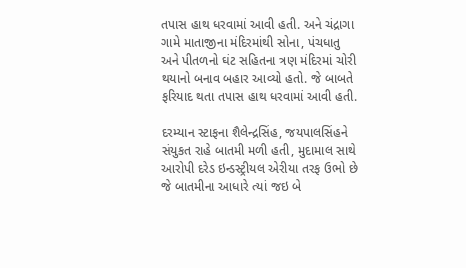તપાસ હાથ ધરવામાં આવી હતી. અને ચંદ્રાગા ગામે માતાજીના મંદિરમાંથી સોના, પંચધાતુ અને પીતળનો ઘંટ સહિતના ત્રણ મંદિરમાં ચોરી થયાનો બનાવ બહાર આવ્યો હતો. જે બાબતે ફરિયાદ થતા તપાસ હાથ ધરવામાં આવી હતી.

દરમ્યાન સ્ટાફના શૈલેન્દ્રસિંહ, જયપાલસિંહને સંયુકત રાહે બાતમી મળી હતી, મુદામાલ સાથે આરોપી દરેડ ઇન્ડસ્ટ્રીયલ એરીયા તરફ ઉભો છે જે બાતમીના આધારે ત્યાં જઇ બે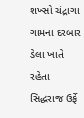શખ્સો ચંદ્રાગા ગામના દરબાર ડેલા ખાતે રહેતા સિદ્ધરાજ ઉર્ફે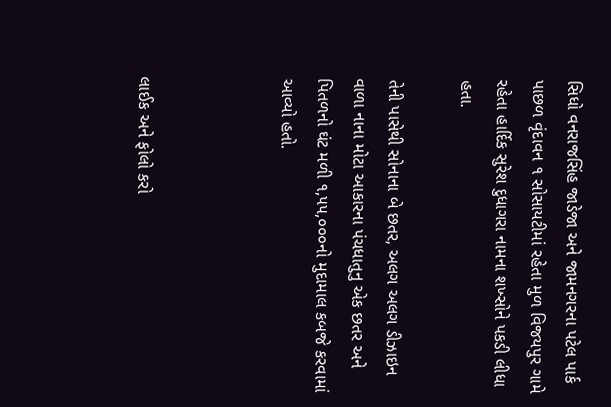સિધો વનરાજસિંહ જાડેજા અને જામનગરના પટેલ પાર્ક પાછળ વૃંદાવન ૧ સોસાયટીમાં રહેતા મુળ વિજયપુર ગામે રહેતા હાર્દિક સુરેશ દુધાગરા નામના શખ્સોને પકડી લીધા હતા.

તેની પાસેથી સોનાના બે છતર, અલગ અલગ ડીઝાઇન વાળા નાના મોટા આકારના પંચધાતુનુ એક છતર અને પિતળનો ઘંટ મળી ૧,૫૫,૦૦૦નો મુદામાલ કબજે કરવામાં આવ્યો હતો.



લાઈક અને ફોલો કરો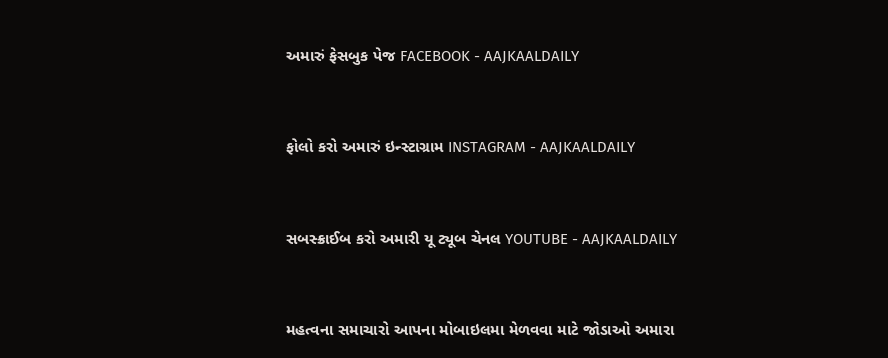અમારું ફેસબુક પેજ FACEBOOK - AAJKAALDAILY


ફોલો કરો અમારું ઇન્સ્ટાગ્રામ INSTAGRAM - AAJKAALDAILY


સબસ્ક્રાઈબ કરો અમારી યૂ ટ્યૂબ ચેનલ YOUTUBE - AAJKAALDAILY


મહત્વના સમાચારો આપના મોબાઇલમા મેળવવા માટે જોડાઓ અમારા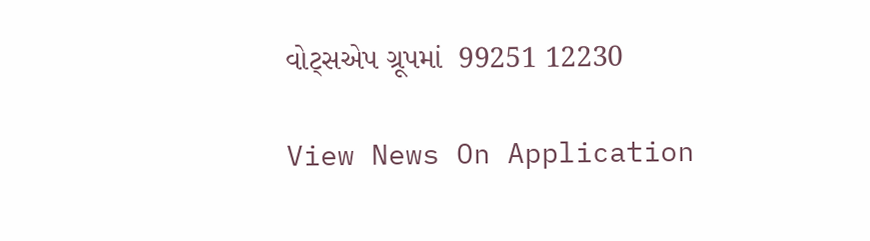વોટ્સએપ ગ્રૂપમાં  99251 12230

View News On Application